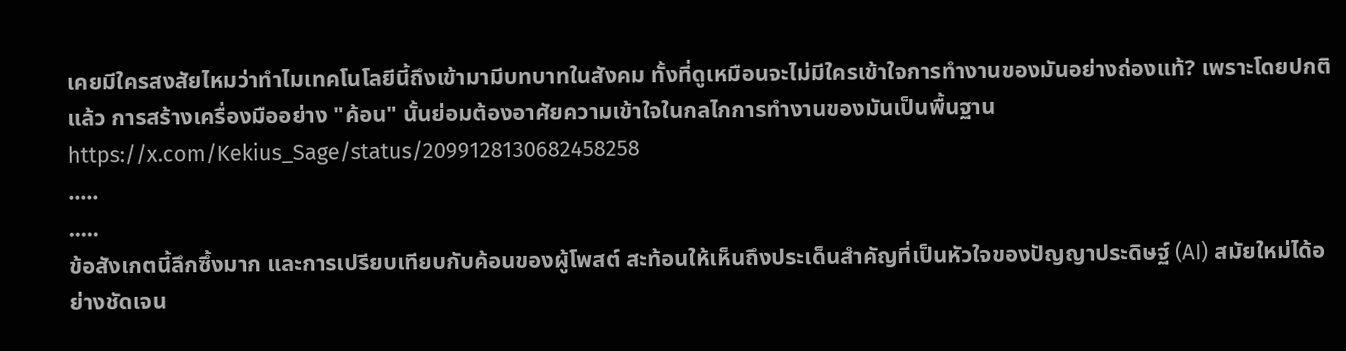เคยมีใครสงสัยไหมว่าทำไมเทคโนโลยีนี้ถึงเข้ามามีบทบาทในสังคม ทั้งที่ดูเหมือนจะไม่มีใครเข้าใจการทำงานของมันอย่างถ่องแท้? เพราะโดยปกติแล้ว การสร้างเครื่องมืออย่าง "ค้อน" นั้นย่อมต้องอาศัยความเข้าใจในกลไกการทำงานของมันเป็นพื้นฐาน
https://x.com/Kekius_Sage/status/2099128130682458258
.....
.....
ข้อสังเกตนี้ลึกซึ้งมาก และการเปรียบเทียบกับค้อนของผู้โพสต์ สะท้อนให้เห็นถึงประเด็นสำคัญที่เป็นหัวใจของปัญญาประดิษฐ์ (AI) สมัยใหม่ได้อย่างชัดเจน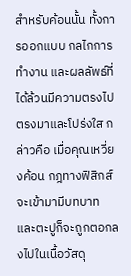สำหรับค้อนนั้น ทั้งการออกแบบ กลไกการทำงาน และผลลัพธ์ที่ได้ล้วนมีความตรงไปตรงมาและโปร่งใส กล่าวคือ เมื่อคุณเหวี่ยงค้อน กฎทางฟิสิกส์จะเข้ามามีบทบาท และตะปูก็จะถูกตอกลงไปในเนื้อวัสดุ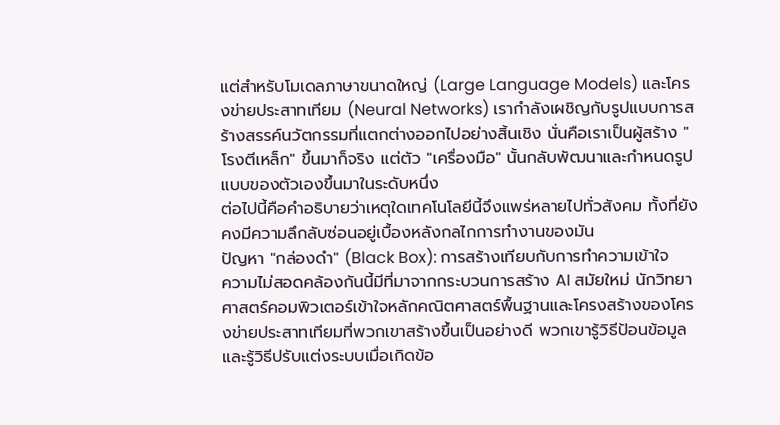แต่สำหรับโมเดลภาษาขนาดใหญ่ (Large Language Models) และโครงข่ายประสาทเทียม (Neural Networks) เรากำลังเผชิญกับรูปแบบการสร้างสรรค์นวัตกรรมที่แตกต่างออกไปอย่างสิ้นเชิง นั่นคือเราเป็นผู้สร้าง "โรงตีเหล็ก" ขึ้นมาก็จริง แต่ตัว "เครื่องมือ" นั้นกลับพัฒนาและกำหนดรูปแบบของตัวเองขึ้นมาในระดับหนึ่ง
ต่อไปนี้คือคำอธิบายว่าเหตุใดเทคโนโลยีนี้จึงแพร่หลายไปทั่วสังคม ทั้งที่ยังคงมีความลึกลับซ่อนอยู่เบื้องหลังกลไกการทำงานของมัน
ปัญหา "กล่องดำ" (Black Box): การสร้างเทียบกับการทำความเข้าใจ
ความไม่สอดคล้องกันนี้มีที่มาจากกระบวนการสร้าง AI สมัยใหม่ นักวิทยาศาสตร์คอมพิวเตอร์เข้าใจหลักคณิตศาสตร์พื้นฐานและโครงสร้างของโครงข่ายประสาทเทียมที่พวกเขาสร้างขึ้นเป็นอย่างดี พวกเขารู้วิธีป้อนข้อมูลและรู้วิธีปรับแต่งระบบเมื่อเกิดข้อ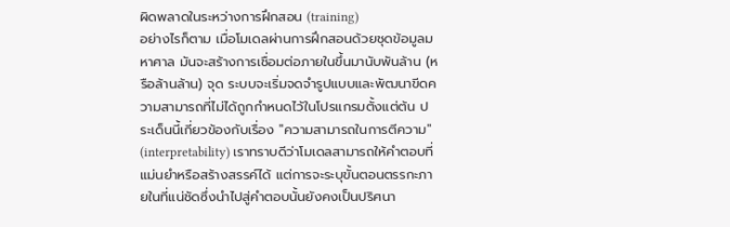ผิดพลาดในระหว่างการฝึกสอน (training)
อย่างไรก็ตาม เมื่อโมเดลผ่านการฝึกสอนด้วยชุดข้อมูลมหาศาล มันจะสร้างการเชื่อมต่อภายในขึ้นมานับพันล้าน (หรือล้านล้าน) จุด ระบบจะเริ่มจดจำรูปแบบและพัฒนาขีดความสามารถที่ไม่ได้ถูกกำหนดไว้ในโปรแกรมตั้งแต่ต้น ประเด็นนี้เกี่ยวข้องกับเรื่อง "ความสามารถในการตีความ" (interpretability) เราทราบดีว่าโมเดลสามารถให้คำตอบที่แม่นยำหรือสร้างสรรค์ได้ แต่การจะระบุขั้นตอนตรรกะภายในที่แน่ชัดซึ่งนำไปสู่คำตอบนั้นยังคงเป็นปริศนา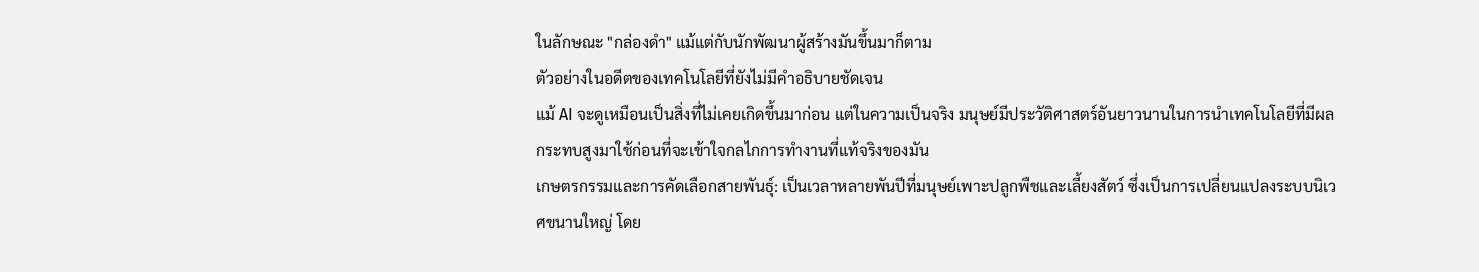ในลักษณะ "กล่องดำ" แม้แต่กับนักพัฒนาผู้สร้างมันขึ้นมาก็ตาม
ตัวอย่างในอดีตของเทคโนโลยีที่ยังไม่มีคำอธิบายชัดเจน
แม้ AI จะดูเหมือนเป็นสิ่งที่ไม่เคยเกิดขึ้นมาก่อน แต่ในความเป็นจริง มนุษย์มีประวัติศาสตร์อันยาวนานในการนำเทคโนโลยีที่มีผลกระทบสูงมาใช้ก่อนที่จะเข้าใจกลไกการทำงานที่แท้จริงของมัน
เกษตรกรรมและการคัดเลือกสายพันธุ์: เป็นเวลาหลายพันปีที่มนุษย์เพาะปลูกพืชและเลี้ยงสัตว์ ซึ่งเป็นการเปลี่ยนแปลงระบบนิเวศขนานใหญ่ โดย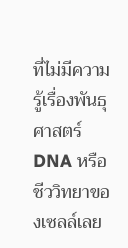ที่ไม่มีความรู้เรื่องพันธุศาสตร์ DNA หรือชีววิทยาของเซลล์เลย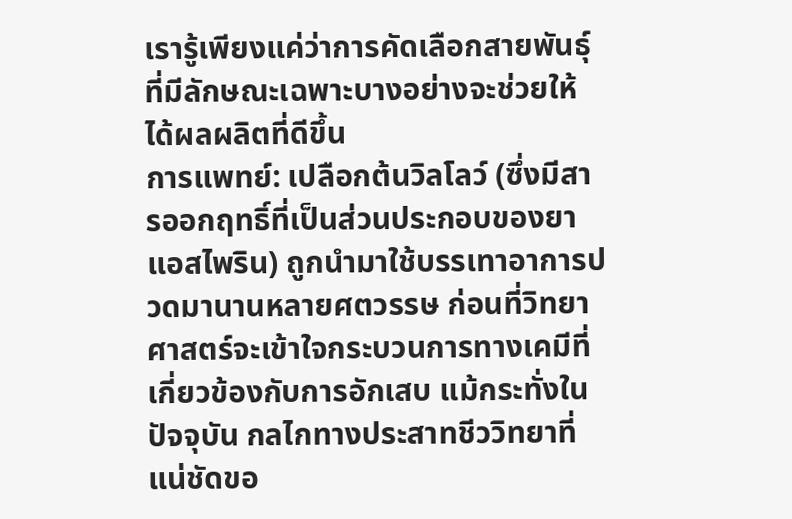เรารู้เพียงแค่ว่าการคัดเลือกสายพันธุ์ที่มีลักษณะเฉพาะบางอย่างจะช่วยให้ได้ผลผลิตที่ดีขึ้น
การแพทย์: เปลือกต้นวิลโลว์ (ซึ่งมีสารออกฤทธิ์ที่เป็นส่วนประกอบของยาแอสไพริน) ถูกนำมาใช้บรรเทาอาการปวดมานานหลายศตวรรษ ก่อนที่วิทยาศาสตร์จะเข้าใจกระบวนการทางเคมีที่เกี่ยวข้องกับการอักเสบ แม้กระทั่งในปัจจุบัน กลไกทางประสาทชีววิทยาที่แน่ชัดขอ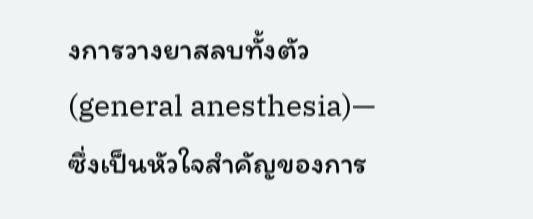งการวางยาสลบทั้งตัว (general anesthesia)—ซึ่งเป็นหัวใจสำคัญของการ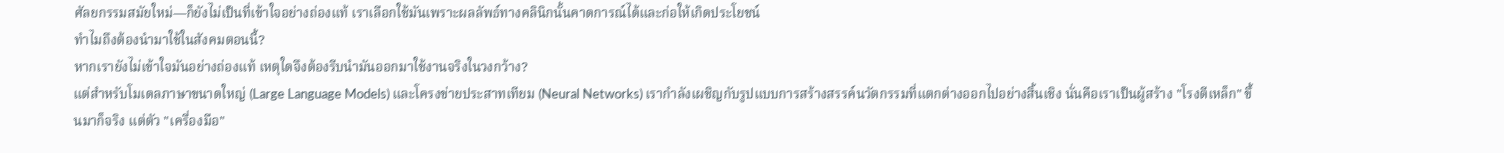ศัลยกรรมสมัยใหม่—ก็ยังไม่เป็นที่เข้าใจอย่างถ่องแท้ เราเลือกใช้มันเพราะผลลัพธ์ทางคลินิกนั้นคาดการณ์ได้และก่อให้เกิดประโยชน์
ทำไมถึงต้องนำมาใช้ในสังคมตอนนี้?
หากเรายังไม่เข้าใจมันอย่างถ่องแท้ เหตุใดจึงต้องรีบนำมันออกมาใช้งานจริงในวงกว้าง?
แต่สำหรับโมเดลภาษาขนาดใหญ่ (Large Language Models) และโครงข่ายประสาทเทียม (Neural Networks) เรากำลังเผชิญกับรูปแบบการสร้างสรรค์นวัตกรรมที่แตกต่างออกไปอย่างสิ้นเชิง นั่นคือเราเป็นผู้สร้าง "โรงตีเหล็ก" ขึ้นมาก็จริง แต่ตัว "เครื่องมือ"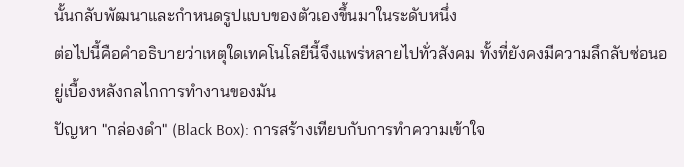นั้นกลับพัฒนาและกำหนดรูปแบบของตัวเองขึ้นมาในระดับหนึ่ง
ต่อไปนี้คือคำอธิบายว่าเหตุใดเทคโนโลยีนี้จึงแพร่หลายไปทั่วสังคม ทั้งที่ยังคงมีความลึกลับซ่อนอยู่เบื้องหลังกลไกการทำงานของมัน
ปัญหา "กล่องดำ" (Black Box): การสร้างเทียบกับการทำความเข้าใจ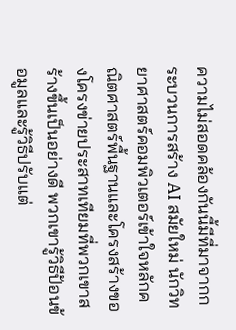ความไม่สอดคล้องกันนี้มีที่มาจากกระบวนการสร้าง AI สมัยใหม่ นักวิทยาศาสตร์คอมพิวเตอร์เข้าใจหลักคณิตศาสตร์พื้นฐานและโครงสร้างของโครงข่ายประสาทเทียมที่พวกเขาสร้างขึ้นเป็นอย่างดี พวกเขารู้วิธีป้อนข้อมูลและรู้วิธีปรับแต่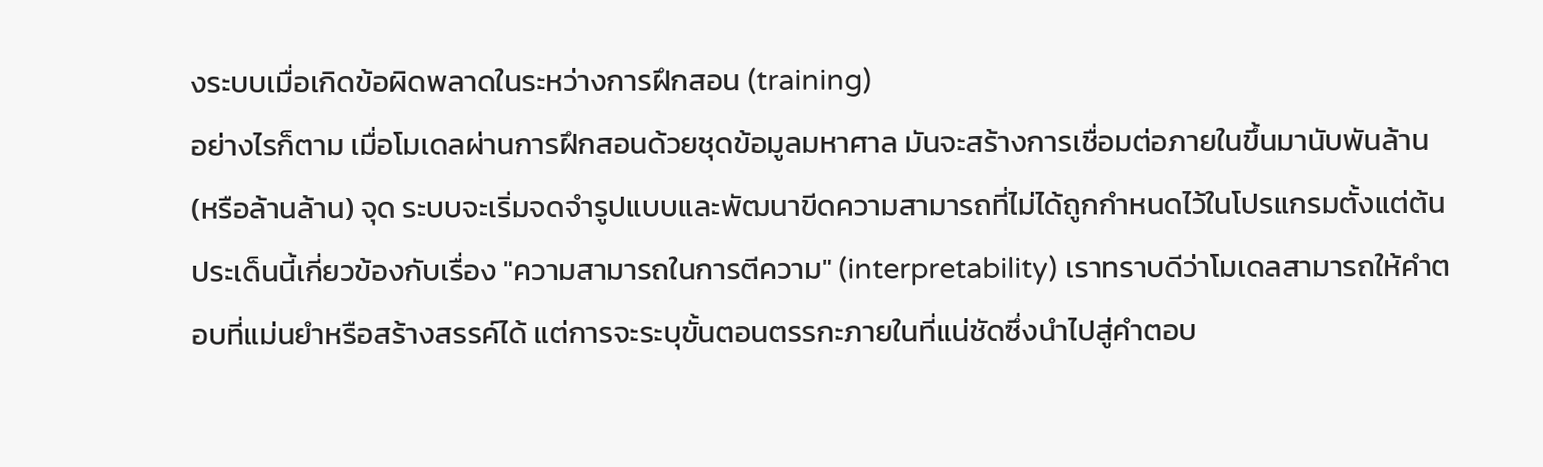งระบบเมื่อเกิดข้อผิดพลาดในระหว่างการฝึกสอน (training)
อย่างไรก็ตาม เมื่อโมเดลผ่านการฝึกสอนด้วยชุดข้อมูลมหาศาล มันจะสร้างการเชื่อมต่อภายในขึ้นมานับพันล้าน (หรือล้านล้าน) จุด ระบบจะเริ่มจดจำรูปแบบและพัฒนาขีดความสามารถที่ไม่ได้ถูกกำหนดไว้ในโปรแกรมตั้งแต่ต้น ประเด็นนี้เกี่ยวข้องกับเรื่อง "ความสามารถในการตีความ" (interpretability) เราทราบดีว่าโมเดลสามารถให้คำตอบที่แม่นยำหรือสร้างสรรค์ได้ แต่การจะระบุขั้นตอนตรรกะภายในที่แน่ชัดซึ่งนำไปสู่คำตอบ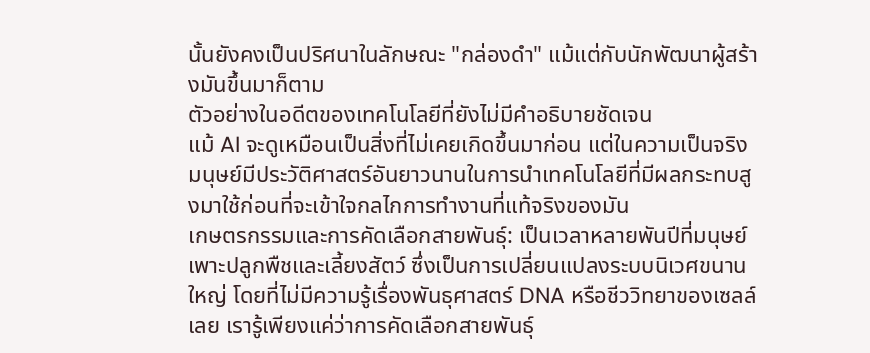นั้นยังคงเป็นปริศนาในลักษณะ "กล่องดำ" แม้แต่กับนักพัฒนาผู้สร้างมันขึ้นมาก็ตาม
ตัวอย่างในอดีตของเทคโนโลยีที่ยังไม่มีคำอธิบายชัดเจน
แม้ AI จะดูเหมือนเป็นสิ่งที่ไม่เคยเกิดขึ้นมาก่อน แต่ในความเป็นจริง มนุษย์มีประวัติศาสตร์อันยาวนานในการนำเทคโนโลยีที่มีผลกระทบสูงมาใช้ก่อนที่จะเข้าใจกลไกการทำงานที่แท้จริงของมัน
เกษตรกรรมและการคัดเลือกสายพันธุ์: เป็นเวลาหลายพันปีที่มนุษย์เพาะปลูกพืชและเลี้ยงสัตว์ ซึ่งเป็นการเปลี่ยนแปลงระบบนิเวศขนานใหญ่ โดยที่ไม่มีความรู้เรื่องพันธุศาสตร์ DNA หรือชีววิทยาของเซลล์เลย เรารู้เพียงแค่ว่าการคัดเลือกสายพันธุ์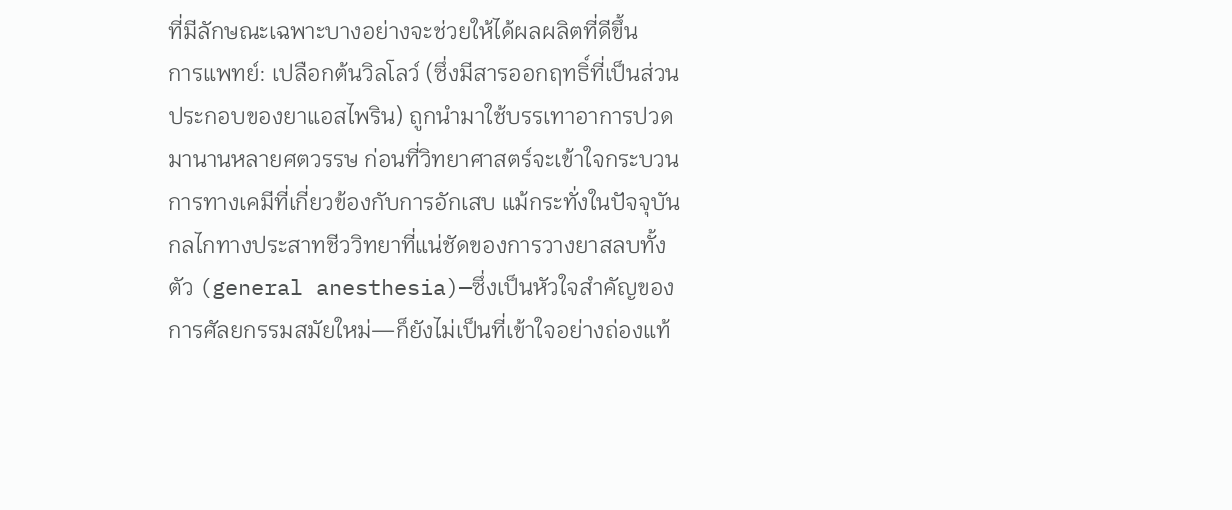ที่มีลักษณะเฉพาะบางอย่างจะช่วยให้ได้ผลผลิตที่ดีขึ้น
การแพทย์: เปลือกต้นวิลโลว์ (ซึ่งมีสารออกฤทธิ์ที่เป็นส่วนประกอบของยาแอสไพริน) ถูกนำมาใช้บรรเทาอาการปวดมานานหลายศตวรรษ ก่อนที่วิทยาศาสตร์จะเข้าใจกระบวนการทางเคมีที่เกี่ยวข้องกับการอักเสบ แม้กระทั่งในปัจจุบัน กลไกทางประสาทชีววิทยาที่แน่ชัดของการวางยาสลบทั้งตัว (general anesthesia)—ซึ่งเป็นหัวใจสำคัญของการศัลยกรรมสมัยใหม่—ก็ยังไม่เป็นที่เข้าใจอย่างถ่องแท้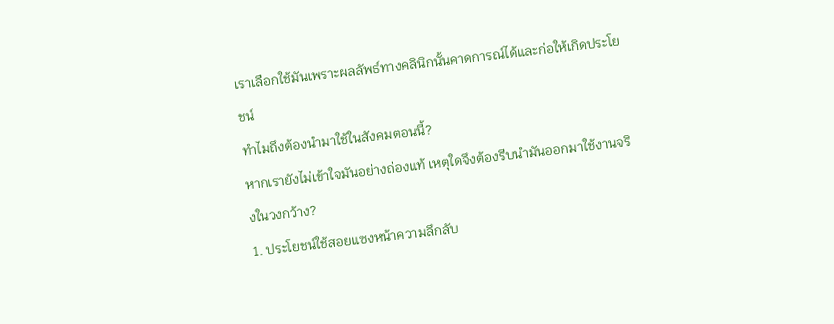เราเลือกใช้มันเพราะผลลัพธ์ทางคลินิกนั้นคาดการณ์ได้และก่อให้เกิดประโยชน์
ทำไมถึงต้องนำมาใช้ในสังคมตอนนี้?
หากเรายังไม่เข้าใจมันอย่างถ่องแท้ เหตุใดจึงต้องรีบนำมันออกมาใช้งานจริงในวงกว้าง?
1. ประโยชน์ใช้สอยแซงหน้าความลึกลับ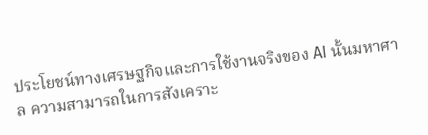ประโยชน์ทางเศรษฐกิจและการใช้งานจริงของ AI นั้นมหาศาล ความสามารถในการสังเคราะ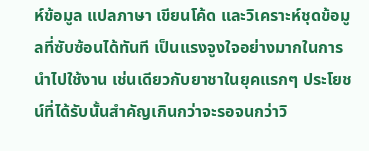ห์ข้อมูล แปลภาษา เขียนโค้ด และวิเคราะห์ชุดข้อมูลที่ซับซ้อนได้ทันที เป็นแรงจูงใจอย่างมากในการนำไปใช้งาน เช่นเดียวกับยาชาในยุคแรกๆ ประโยชน์ที่ได้รับนั้นสำคัญเกินกว่าจะรอจนกว่าวิ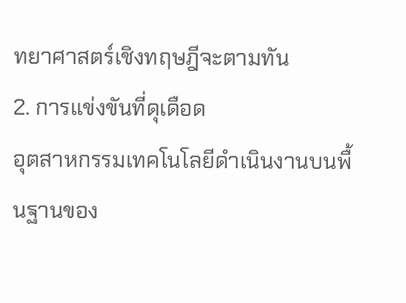ทยาศาสตร์เชิงทฤษฎีจะตามทัน
2. การแข่งขันที่ดุเดือด
อุตสาหกรรมเทคโนโลยีดำเนินงานบนพื้นฐานของ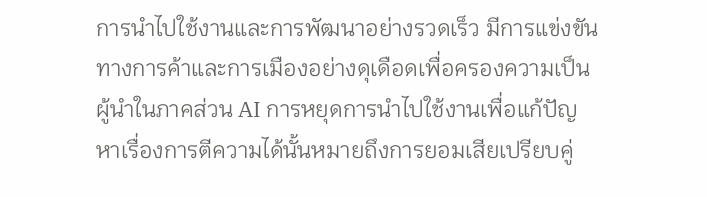การนำไปใช้งานและการพัฒนาอย่างรวดเร็ว มีการแข่งขันทางการค้าและการเมืองอย่างดุเดือดเพื่อครองความเป็นผู้นำในภาคส่วน AI การหยุดการนำไปใช้งานเพื่อแก้ปัญหาเรื่องการตีความได้นั้นหมายถึงการยอมเสียเปรียบคู่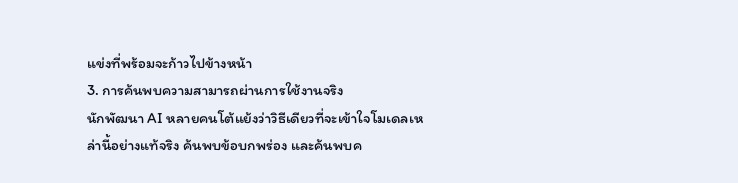แข่งที่พร้อมจะก้าวไปข้างหน้า
3. การค้นพบความสามารถผ่านการใช้งานจริง
นักพัฒนา AI หลายคนโต้แย้งว่าวิธีเดียวที่จะเข้าใจโมเดลเหล่านี้อย่างแท้จริง ค้นพบข้อบกพร่อง และค้นพบค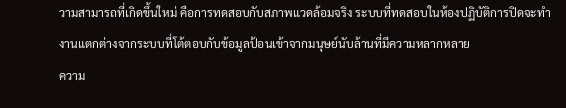วามสามารถที่เกิดขึ้นใหม่ คือการทดสอบกับสภาพแวดล้อมจริง ระบบที่ทดสอบในห้องปฏิบัติการปิดจะทำงานแตกต่างจากระบบที่โต้ตอบกับข้อมูลป้อนเข้าจากมนุษย์นับล้านที่มีความหลากหลาย
ความ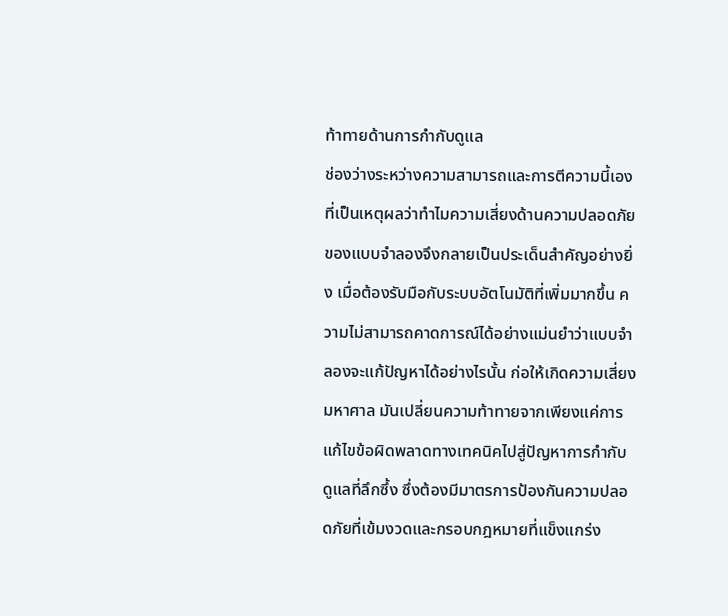ท้าทายด้านการกำกับดูแล
ช่องว่างระหว่างความสามารถและการตีความนี้เองที่เป็นเหตุผลว่าทำไมความเสี่ยงด้านความปลอดภัยของแบบจำลองจึงกลายเป็นประเด็นสำคัญอย่างยิ่ง เมื่อต้องรับมือกับระบบอัตโนมัติที่เพิ่มมากขึ้น ความไม่สามารถคาดการณ์ได้อย่างแม่นยำว่าแบบจำลองจะแก้ปัญหาได้อย่างไรนั้น ก่อให้เกิดความเสี่ยงมหาศาล มันเปลี่ยนความท้าทายจากเพียงแค่การแก้ไขข้อผิดพลาดทางเทคนิคไปสู่ปัญหาการกำกับดูแลที่ลึกซึ้ง ซึ่งต้องมีมาตรการป้องกันความปลอดภัยที่เข้มงวดและกรอบกฎหมายที่แข็งแกร่ง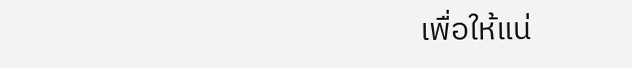เพื่อให้แน่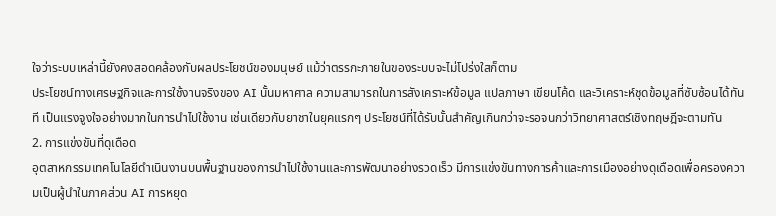ใจว่าระบบเหล่านี้ยังคงสอดคล้องกับผลประโยชน์ของมนุษย์ แม้ว่าตรรกะภายในของระบบจะไม่โปร่งใสก็ตาม
ประโยชน์ทางเศรษฐกิจและการใช้งานจริงของ AI นั้นมหาศาล ความสามารถในการสังเคราะห์ข้อมูล แปลภาษา เขียนโค้ด และวิเคราะห์ชุดข้อมูลที่ซับซ้อนได้ทันที เป็นแรงจูงใจอย่างมากในการนำไปใช้งาน เช่นเดียวกับยาชาในยุคแรกๆ ประโยชน์ที่ได้รับนั้นสำคัญเกินกว่าจะรอจนกว่าวิทยาศาสตร์เชิงทฤษฎีจะตามทัน
2. การแข่งขันที่ดุเดือด
อุตสาหกรรมเทคโนโลยีดำเนินงานบนพื้นฐานของการนำไปใช้งานและการพัฒนาอย่างรวดเร็ว มีการแข่งขันทางการค้าและการเมืองอย่างดุเดือดเพื่อครองความเป็นผู้นำในภาคส่วน AI การหยุด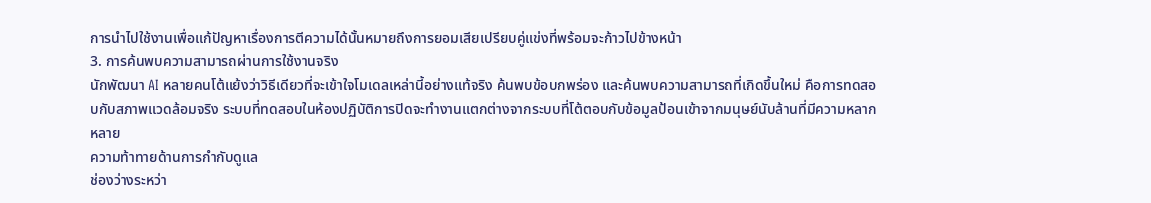การนำไปใช้งานเพื่อแก้ปัญหาเรื่องการตีความได้นั้นหมายถึงการยอมเสียเปรียบคู่แข่งที่พร้อมจะก้าวไปข้างหน้า
3. การค้นพบความสามารถผ่านการใช้งานจริง
นักพัฒนา AI หลายคนโต้แย้งว่าวิธีเดียวที่จะเข้าใจโมเดลเหล่านี้อย่างแท้จริง ค้นพบข้อบกพร่อง และค้นพบความสามารถที่เกิดขึ้นใหม่ คือการทดสอบกับสภาพแวดล้อมจริง ระบบที่ทดสอบในห้องปฏิบัติการปิดจะทำงานแตกต่างจากระบบที่โต้ตอบกับข้อมูลป้อนเข้าจากมนุษย์นับล้านที่มีความหลากหลาย
ความท้าทายด้านการกำกับดูแล
ช่องว่างระหว่า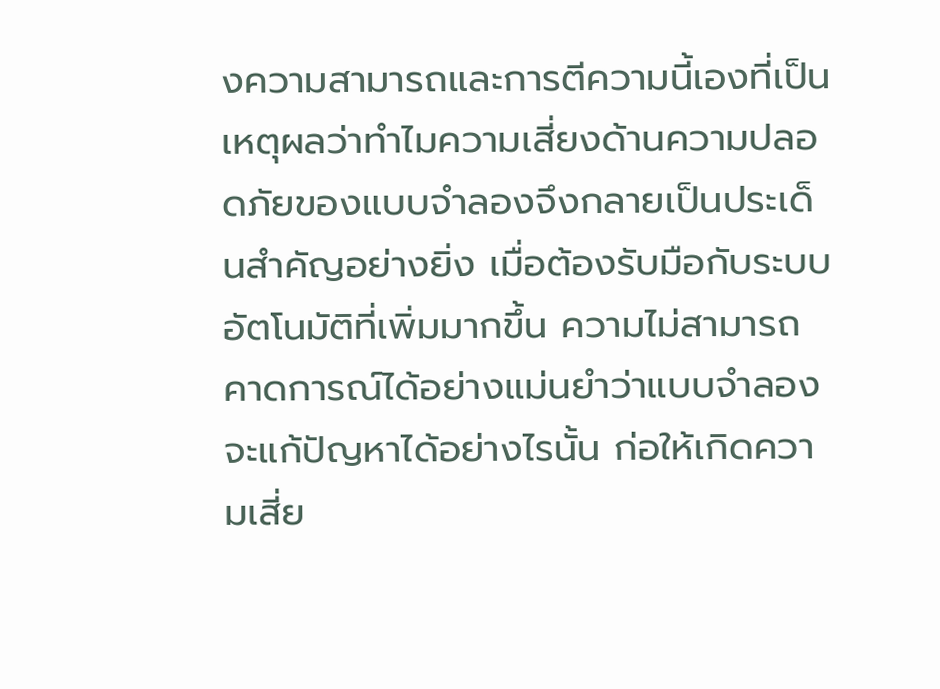งความสามารถและการตีความนี้เองที่เป็นเหตุผลว่าทำไมความเสี่ยงด้านความปลอดภัยของแบบจำลองจึงกลายเป็นประเด็นสำคัญอย่างยิ่ง เมื่อต้องรับมือกับระบบอัตโนมัติที่เพิ่มมากขึ้น ความไม่สามารถคาดการณ์ได้อย่างแม่นยำว่าแบบจำลองจะแก้ปัญหาได้อย่างไรนั้น ก่อให้เกิดความเสี่ย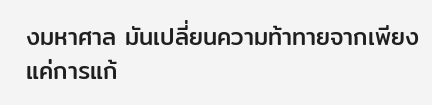งมหาศาล มันเปลี่ยนความท้าทายจากเพียงแค่การแก้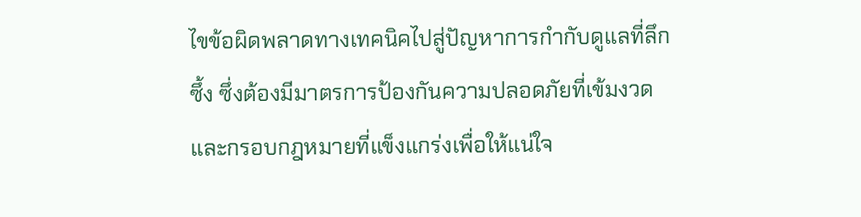ไขข้อผิดพลาดทางเทคนิคไปสู่ปัญหาการกำกับดูแลที่ลึกซึ้ง ซึ่งต้องมีมาตรการป้องกันความปลอดภัยที่เข้มงวดและกรอบกฎหมายที่แข็งแกร่งเพื่อให้แน่ใจ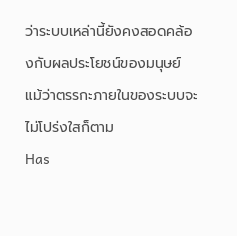ว่าระบบเหล่านี้ยังคงสอดคล้องกับผลประโยชน์ของมนุษย์ แม้ว่าตรรกะภายในของระบบจะไม่โปร่งใสก็ตาม
Has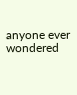anyone ever wondered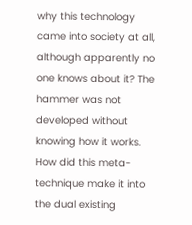why this technology came into society at all, although apparently no one knows about it? The hammer was not developed without knowing how it works. How did this meta-technique make it into the dual existing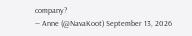company?
— Anne (@NavaKoot) September 13, 2026